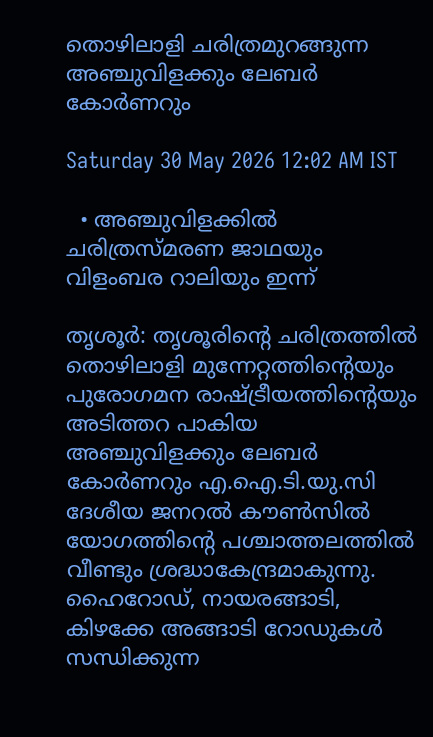തൊഴിലാളി ചരിത്രമുറങ്ങുന്ന അഞ്ചുവിളക്കും ലേബർ കോർണറും

Saturday 30 May 2026 12:02 AM IST

  • അഞ്ചുവിളക്കിൽ ചരിത്രസ്മരണ ജാഥയും വിളംബര റാലിയും ഇന്ന്

തൃശൂർ: തൃശൂരിന്റെ ചരിത്രത്തിൽ തൊഴിലാളി മുന്നേറ്റത്തിന്റെയും പുരോഗമന രാഷ്ട്രീയത്തിന്റെയും അടിത്തറ പാകിയ അഞ്ചുവിളക്കും ലേബർ കോർണറും എ.ഐ.ടി.യു.സി ദേശീയ ജനറൽ കൗൺസിൽ യോഗത്തിന്റെ പശ്ചാത്തലത്തിൽ വീണ്ടും ശ്രദ്ധാകേന്ദ്രമാകുന്നു. ഹൈറോഡ്, നായരങ്ങാടി, കിഴക്കേ അങ്ങാടി റോഡുകൾ സന്ധിക്കുന്ന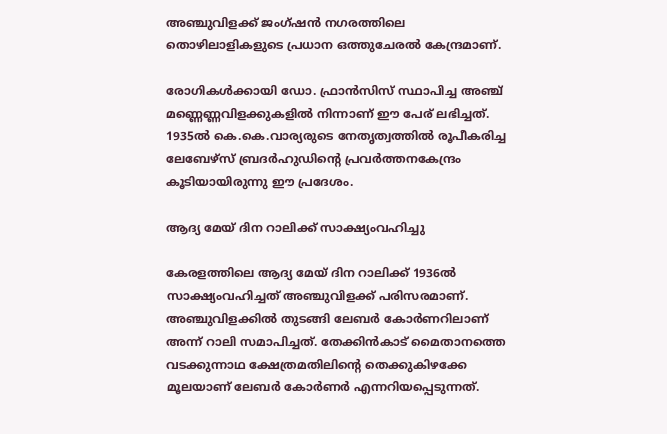അഞ്ചുവിളക്ക് ജംഗ്ഷൻ നഗരത്തിലെ തൊഴിലാളികളുടെ പ്രധാന ഒത്തുചേരൽ കേന്ദ്രമാണ്.

രോഗികൾക്കായി ഡോ. ഫ്രാൻസിസ് സ്ഥാപിച്ച അഞ്ച് മണ്ണെണ്ണവിളക്കുകളിൽ നിന്നാണ് ഈ പേര് ലഭിച്ചത്. 1935ൽ കെ.കെ.വാര്യരുടെ നേതൃത്വത്തിൽ രൂപീകരിച്ച ലേബേഴ്‌സ് ബ്രദർഹുഡിന്റെ പ്രവർത്തനകേന്ദ്രം കൂടിയായിരുന്നു ഈ പ്രദേശം.

ആദ്യ മേയ് ദിന റാലിക്ക് സാക്ഷ്യംവഹിച്ചു

കേരളത്തിലെ ആദ്യ മേയ് ദിന റാലിക്ക് 1936ൽ സാക്ഷ്യംവഹിച്ചത് അഞ്ചുവിളക്ക് പരിസരമാണ്. അഞ്ചുവിളക്കിൽ തുടങ്ങി ലേബർ കോർണറിലാണ് അന്ന് റാലി സമാപിച്ചത്. തേക്കിൻകാട് മൈതാനത്തെ വടക്കുന്നാഥ ക്ഷേത്രമതിലിന്റെ തെക്കുകിഴക്കേ മൂലയാണ് ലേബർ കോർണർ എന്നറിയപ്പെടുന്നത്.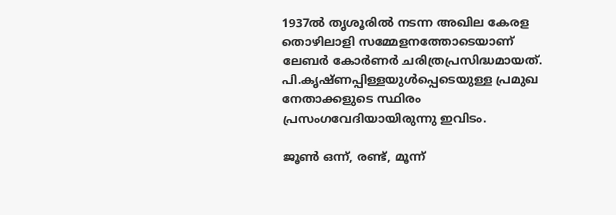1937ൽ തൃശൂരിൽ നടന്ന അഖില കേരള തൊഴിലാളി സമ്മേളനത്തോടെയാണ് ലേബർ കോർണർ ചരിത്രപ്രസിദ്ധമായത്. പി.കൃഷ്ണപ്പിള്ളയുൾപ്പെടെയുള്ള പ്രമുഖ നേതാക്കളുടെ സ്ഥിരം പ്രസംഗവേദിയായിരുന്നു ഇവിടം.

ജൂൺ ഒന്ന്, രണ്ട്, മൂന്ന്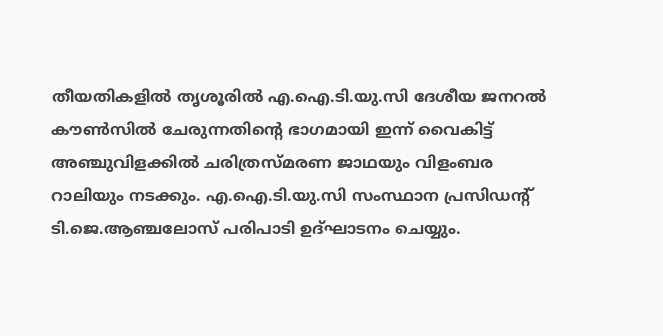തീയതികളിൽ തൃശൂരിൽ എ.ഐ.ടി.യു.സി ദേശീയ ജനറൽ കൗൺസിൽ ചേരുന്നതിന്റെ ഭാഗമായി ഇന്ന് വൈകിട്ട് അഞ്ചുവിളക്കിൽ ചരിത്രസ്മരണ ജാഥയും വിളംബര റാലിയും നടക്കും. എ.ഐ.ടി.യു.സി സംസ്ഥാന പ്രസിഡന്റ് ടി.ജെ.ആഞ്ചലോസ് പരിപാടി ഉദ്ഘാടനം ചെയ്യും.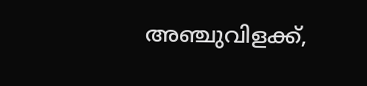അഞ്ചുവിളക്ക്,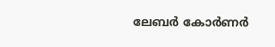ലേബർ കോർണർ